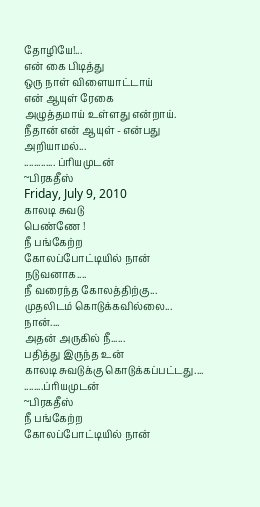தோழியே!...
என் கை பிடித்து
ஒரு நாள் விளையாட்டாய்
என் ஆயுள் ரேகை
அழுத்தமாய் உள்ளது என்றாய்.
நீதான் என் ஆயுள் - என்பது
அறியாமல்...
............. ப்ரியமுடன்
~பிரகதீஸ்
Friday, July 9, 2010
காலடி சுவடு
பெண்ணே !
நீ பங்கேற்ற
கோலப்போட்டியில் நான் நடுவனாக....
நீ வரைந்த கோலத்திற்கு...
முதலிடம் கொடுக்கவில்லை... நான்....
அதன் அருகில் நீ......
பதித்து இருந்த உன்
காலடி சுவடுக்கு கொடுக்கப்பட்டது....
........ப்ரியமுடன்
~பிரகதீஸ்
நீ பங்கேற்ற
கோலப்போட்டியில் நான்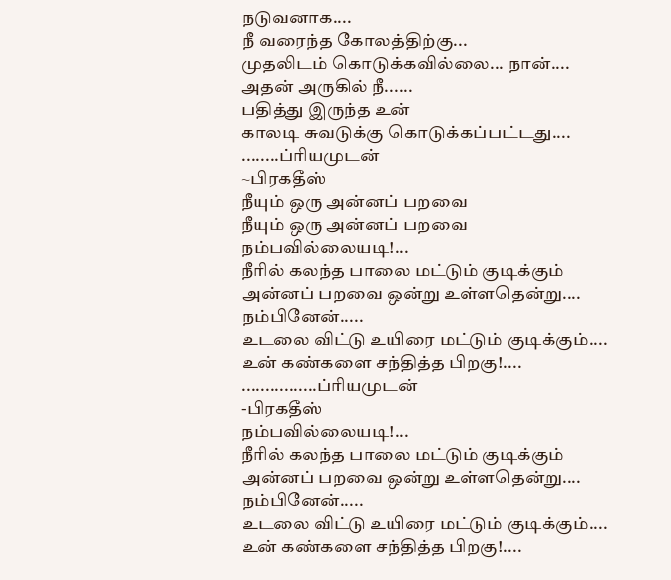நடுவனாக....
நீ வரைந்த கோலத்திற்கு...
முதலிடம் கொடுக்கவில்லை... நான்....
அதன் அருகில் நீ......
பதித்து இருந்த உன்
காலடி சுவடுக்கு கொடுக்கப்பட்டது....
........ப்ரியமுடன்
~பிரகதீஸ்
நீயும் ஒரு அன்னப் பறவை
நீயும் ஒரு அன்னப் பறவை
நம்பவில்லையடி!...
நீரில் கலந்த பாலை மட்டும் குடிக்கும்
அன்னப் பறவை ஒன்று உள்ளதென்று....
நம்பினேன்.....
உடலை விட்டு உயிரை மட்டும் குடிக்கும்....
உன் கண்களை சந்தித்த பிறகு!....
................ப்ரியமுடன்
-பிரகதீஸ்
நம்பவில்லையடி!...
நீரில் கலந்த பாலை மட்டும் குடிக்கும்
அன்னப் பறவை ஒன்று உள்ளதென்று....
நம்பினேன்.....
உடலை விட்டு உயிரை மட்டும் குடிக்கும்....
உன் கண்களை சந்தித்த பிறகு!....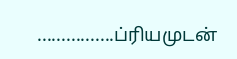................ப்ரியமுடன்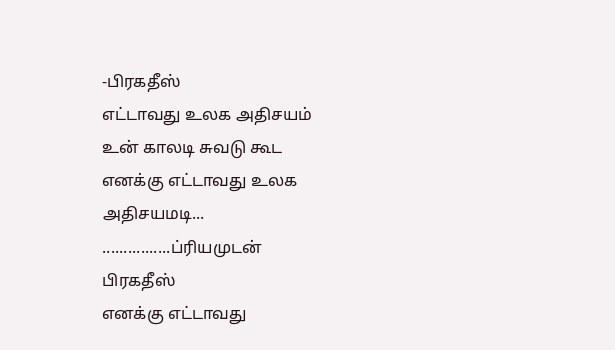-பிரகதீஸ்
எட்டாவது உலக அதிசயம்
உன் காலடி சுவடு கூட
எனக்கு எட்டாவது உலக
அதிசயமடி...
................ப்ரியமுடன்
பிரகதீஸ்
எனக்கு எட்டாவது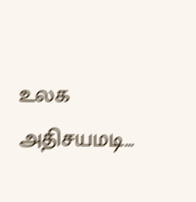உலக
அதிசயமடி...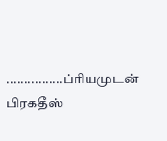................ப்ரியமுடன்
பிரகதீஸ்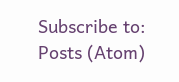Subscribe to:
Posts (Atom)